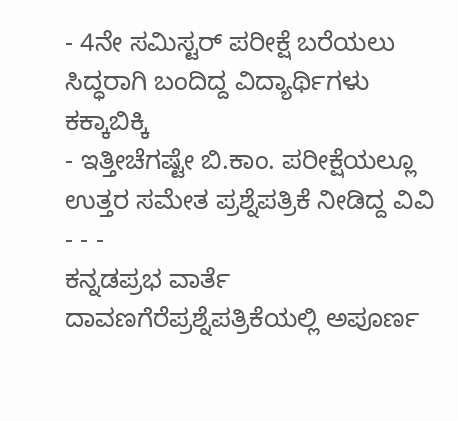- 4ನೇ ಸಮಿಸ್ಟರ್ ಪರೀಕ್ಷೆ ಬರೆಯಲು ಸಿದ್ಧರಾಗಿ ಬಂದಿದ್ದ ವಿದ್ಯಾರ್ಥಿಗಳು ಕಕ್ಕಾಬಿಕ್ಕಿ
- ಇತ್ತೀಚೆಗಷ್ಟೇ ಬಿ.ಕಾಂ. ಪರೀಕ್ಷೆಯಲ್ಲೂ ಉತ್ತರ ಸಮೇತ ಪ್ರಶ್ನೆಪತ್ರಿಕೆ ನೀಡಿದ್ದ ವಿವಿ - - -
ಕನ್ನಡಪ್ರಭ ವಾರ್ತೆ ದಾವಣಗೆರೆಪ್ರಶ್ನೆಪತ್ರಿಕೆಯಲ್ಲಿ ಅಪೂರ್ಣ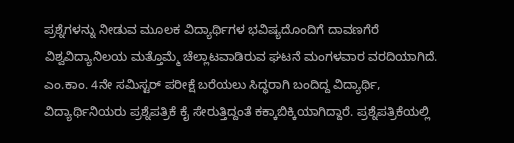ಪ್ರಶ್ನೆಗಳನ್ನು ನೀಡುವ ಮೂಲಕ ವಿದ್ಯಾರ್ಥಿಗಳ ಭವಿಷ್ಯದೊಂದಿಗೆ ದಾವಣಗೆರೆ ವಿಶ್ವವಿದ್ಯಾನಿಲಯ ಮತ್ತೊಮ್ಮೆ ಚೆಲ್ಲಾಟವಾಡಿರುವ ಘಟನೆ ಮಂಗಳವಾರ ವರದಿಯಾಗಿದೆ.
ಎಂ.ಕಾಂ. 4ನೇ ಸಮಿಸ್ಟರ್ ಪರೀಕ್ಷೆ ಬರೆಯಲು ಸಿದ್ಧರಾಗಿ ಬಂದಿದ್ದ ವಿದ್ಯಾರ್ಥಿ, ವಿದ್ಯಾರ್ಥಿನಿಯರು ಪ್ರಶ್ನೆಪತ್ರಿಕೆ ಕೈ ಸೇರುತ್ತಿದ್ದಂತೆ ಕಕ್ಕಾಬಿಕ್ಕಿಯಾಗಿದ್ದಾರೆ. ಪ್ರಶ್ನೆಪತ್ರಿಕೆಯಲ್ಲಿ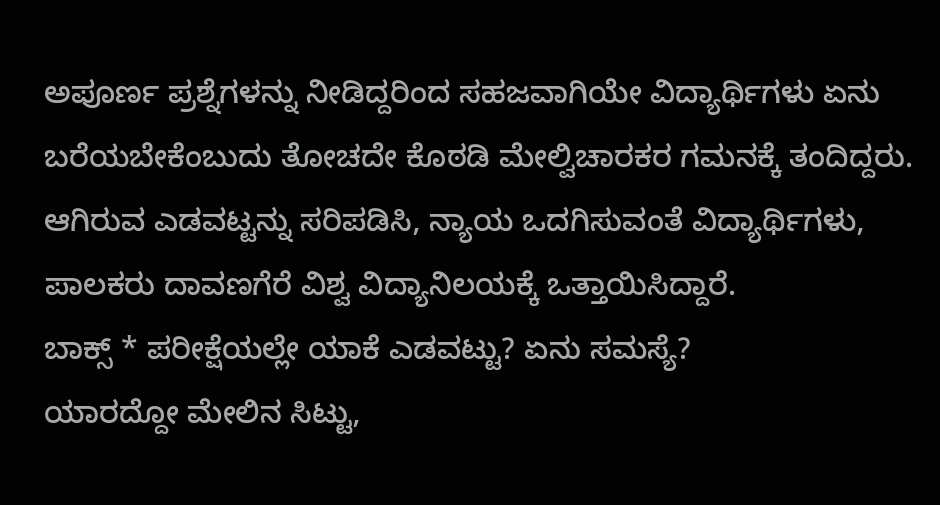ಅಪೂರ್ಣ ಪ್ರಶ್ನೆಗಳನ್ನು ನೀಡಿದ್ದರಿಂದ ಸಹಜವಾಗಿಯೇ ವಿದ್ಯಾರ್ಥಿಗಳು ಏನು ಬರೆಯಬೇಕೆಂಬುದು ತೋಚದೇ ಕೊಠಡಿ ಮೇಲ್ವಿಚಾರಕರ ಗಮನಕ್ಕೆ ತಂದಿದ್ದರು.
ಆಗಿರುವ ಎಡವಟ್ಟನ್ನು ಸರಿಪಡಿಸಿ, ನ್ಯಾಯ ಒದಗಿಸುವಂತೆ ವಿದ್ಯಾರ್ಥಿಗಳು, ಪಾಲಕರು ದಾವಣಗೆರೆ ವಿಶ್ವ ವಿದ್ಯಾನಿಲಯಕ್ಕೆ ಒತ್ತಾಯಿಸಿದ್ದಾರೆ.
ಬಾಕ್ಸ್ * ಪರೀಕ್ಷೆಯಲ್ಲೇ ಯಾಕೆ ಎಡವಟ್ಟು? ಏನು ಸಮಸ್ಯೆ?
ಯಾರದ್ದೋ ಮೇಲಿನ ಸಿಟ್ಟು,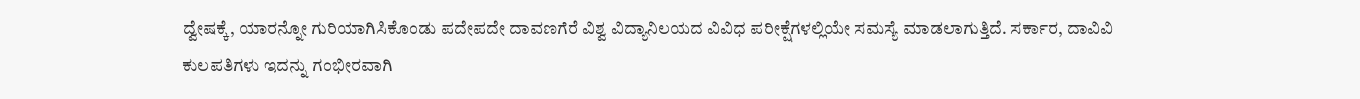ದ್ವೇಷಕ್ಕೆ, ಯಾರನ್ನೋ ಗುರಿಯಾಗಿಸಿಕೊಂಡು ಪದೇಪದೇ ದಾವಣಗೆರೆ ವಿಶ್ವ ವಿದ್ಯಾನಿಲಯದ ವಿವಿಧ ಪರೀಕ್ಷೆಗಳಲ್ಲಿಯೇ ಸಮಸ್ಯೆ ಮಾಡಲಾಗುತ್ತಿದೆ. ಸರ್ಕಾರ, ದಾವಿವಿ ಕುಲಪತಿಗಳು ಇದನ್ನು ಗಂಭೀರವಾಗಿ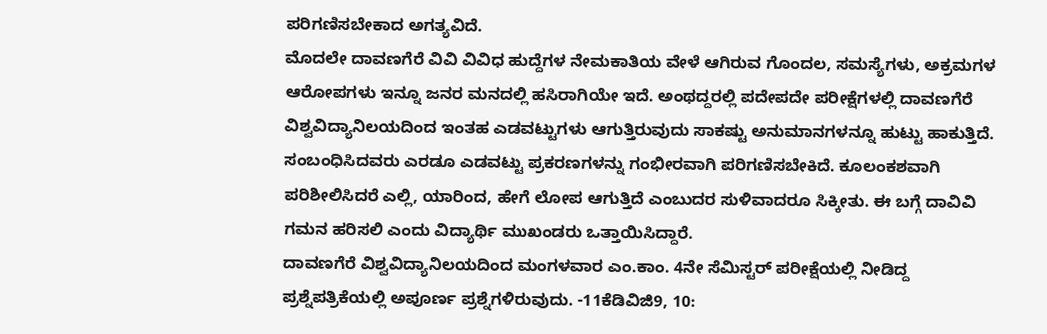ಪರಿಗಣಿಸಬೇಕಾದ ಅಗತ್ಯವಿದೆ.
ಮೊದಲೇ ದಾವಣಗೆರೆ ವಿವಿ ವಿವಿಧ ಹುದ್ದೆಗಳ ನೇಮಕಾತಿಯ ವೇಳೆ ಆಗಿರುವ ಗೊಂದಲ, ಸಮಸ್ಯೆಗಳು, ಅಕ್ರಮಗಳ ಆರೋಪಗಳು ಇನ್ನೂ ಜನರ ಮನದಲ್ಲಿ ಹಸಿರಾಗಿಯೇ ಇದೆ. ಅಂಥದ್ದರಲ್ಲಿ ಪದೇಪದೇ ಪರೀಕ್ಷೆಗಳಲ್ಲಿ ದಾವಣಗೆರೆ ವಿಶ್ವವಿದ್ಯಾನಿಲಯದಿಂದ ಇಂತಹ ಎಡವಟ್ಟುಗಳು ಆಗುತ್ತಿರುವುದು ಸಾಕಷ್ಟು ಅನುಮಾನಗಳನ್ನೂ ಹುಟ್ಟು ಹಾಕುತ್ತಿದೆ. ಸಂಬಂಧಿಸಿದವರು ಎರಡೂ ಎಡವಟ್ಟು ಪ್ರಕರಣಗಳನ್ನು ಗಂಭೀರವಾಗಿ ಪರಿಗಣಿಸಬೇಕಿದೆ. ಕೂಲಂಕಶವಾಗಿ ಪರಿಶೀಲಿಸಿದರೆ ಎಲ್ಲಿ, ಯಾರಿಂದ, ಹೇಗೆ ಲೋಪ ಆಗುತ್ತಿದೆ ಎಂಬುದರ ಸುಳಿವಾದರೂ ಸಿಕ್ಕೀತು. ಈ ಬಗ್ಗೆ ದಾವಿವಿ ಗಮನ ಹರಿಸಲಿ ಎಂದು ವಿದ್ಯಾರ್ಥಿ ಮುಖಂಡರು ಒತ್ತಾಯಿಸಿದ್ದಾರೆ.
ದಾವಣಗೆರೆ ವಿಶ್ವವಿದ್ಯಾನಿಲಯದಿಂದ ಮಂಗಳವಾರ ಎಂ.ಕಾಂ. 4ನೇ ಸೆಮಿಸ್ಟರ್ ಪರೀಕ್ಷೆಯಲ್ಲಿ ನೀಡಿದ್ದ ಪ್ರಶ್ನೆಪತ್ರಿಕೆಯಲ್ಲಿ ಅಪೂರ್ಣ ಪ್ರಶ್ನೆಗಳಿರುವುದು. -11ಕೆಡಿವಿಜಿ9, 10: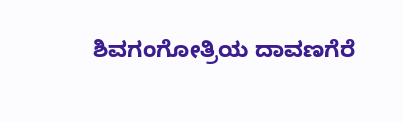ಶಿವಗಂಗೋತ್ರಿಯ ದಾವಣಗೆರೆ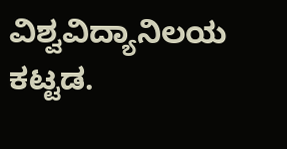ವಿಶ್ವವಿದ್ಯಾನಿಲಯ ಕಟ್ಟಡ.